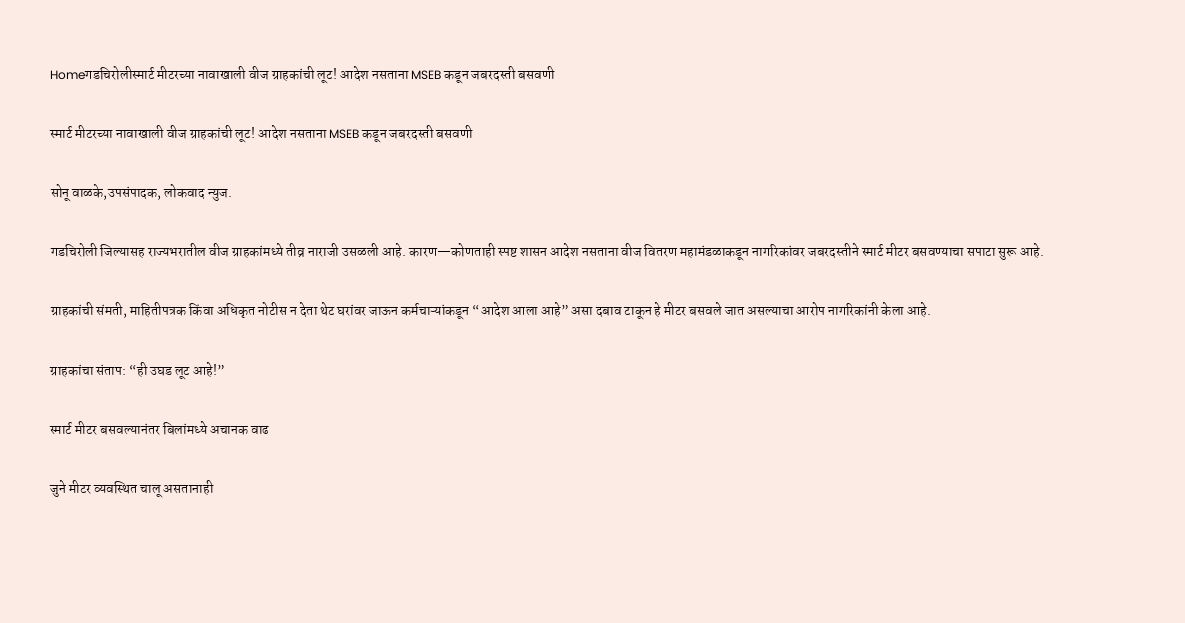Homeगडचिरोलीस्मार्ट मीटरच्या नावाखाली वीज ग्राहकांची लूट! आदेश नसताना MSEB कडून जबरदस्ती बसवणी

स्मार्ट मीटरच्या नावाखाली वीज ग्राहकांची लूट! आदेश नसताना MSEB कडून जबरदस्ती बसवणी

सोनू वाळके,उपसंपादक, लोकवाद न्युज.

गडचिरोली जिल्यासह राज्यभरातील वीज ग्राहकांमध्ये तीव्र नाराजी उसळली आहे. कारण—कोणताही स्पष्ट शासन आदेश नसताना वीज वितरण महामंडळाकडून नागरिकांवर जबरदस्तीने स्मार्ट मीटर बसवण्याचा सपाटा सुरू आहे.

ग्राहकांची संमती, माहितीपत्रक किंवा अधिकृत नोटीस न देता थेट घरांवर जाऊन कर्मचाऱ्यांकडून “आदेश आला आहे” असा दबाव टाकून हे मीटर बसवले जात असल्याचा आरोप नागरिकांनी केला आहे.

ग्राहकांचा संताप: “ही उघड लूट आहे!”

स्मार्ट मीटर बसवल्यानंतर बिलांमध्ये अचानक वाढ

जुने मीटर व्यवस्थित चालू असतानाही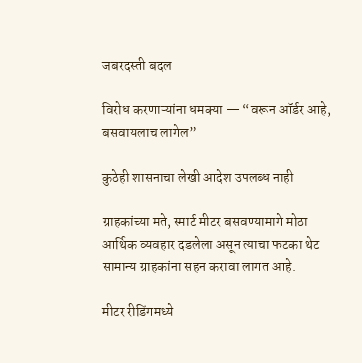जबरदस्ती बदल

विरोध करणाऱ्यांना धमक्या — “वरून ऑर्डर आहे, बसवायलाच लागेल”

कुठेही शासनाचा लेखी आदेश उपलब्ध नाही

ग्राहकांच्या मते, स्मार्ट मीटर बसवण्यामागे मोठा आर्थिक व्यवहार दडलेला असून त्याचा फटका थेट सामान्य ग्राहकांना सहन करावा लागत आहे.

मीटर रीडिंगमध्ये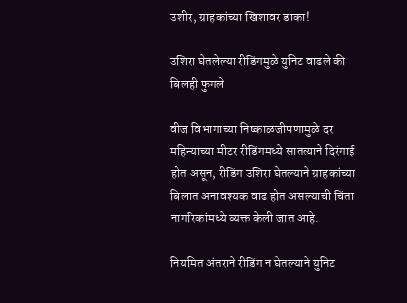उशीर, ग्राहकांच्या खिशावर डाका!

उशिरा घेतलेल्या रीडिंगमुळे युनिट वाढले की बिलही फुगले

वीज विभागाच्या निष्काळजीपणामुळे दर महिन्याच्या मीटर रीडिंगमध्ये सातत्याने दिरंगाई होत असून, रीडिंग उशिरा घेतल्याने ग्राहकांच्या बिलात अनावश्यक वाढ होत असल्याची चिंता नागरिकांमध्ये व्यक्त केली जात आहे.

नियमित अंतराने रीडिंग न घेतल्याने युनिट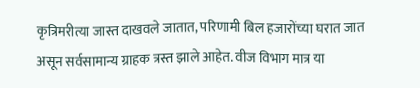कृत्रिमरीत्या जास्त दाखवले जातात, परिणामी बिल हजारोंच्या घरात जात असून सर्वसामान्य ग्राहक त्रस्त झाले आहेत. वीज विभाग मात्र या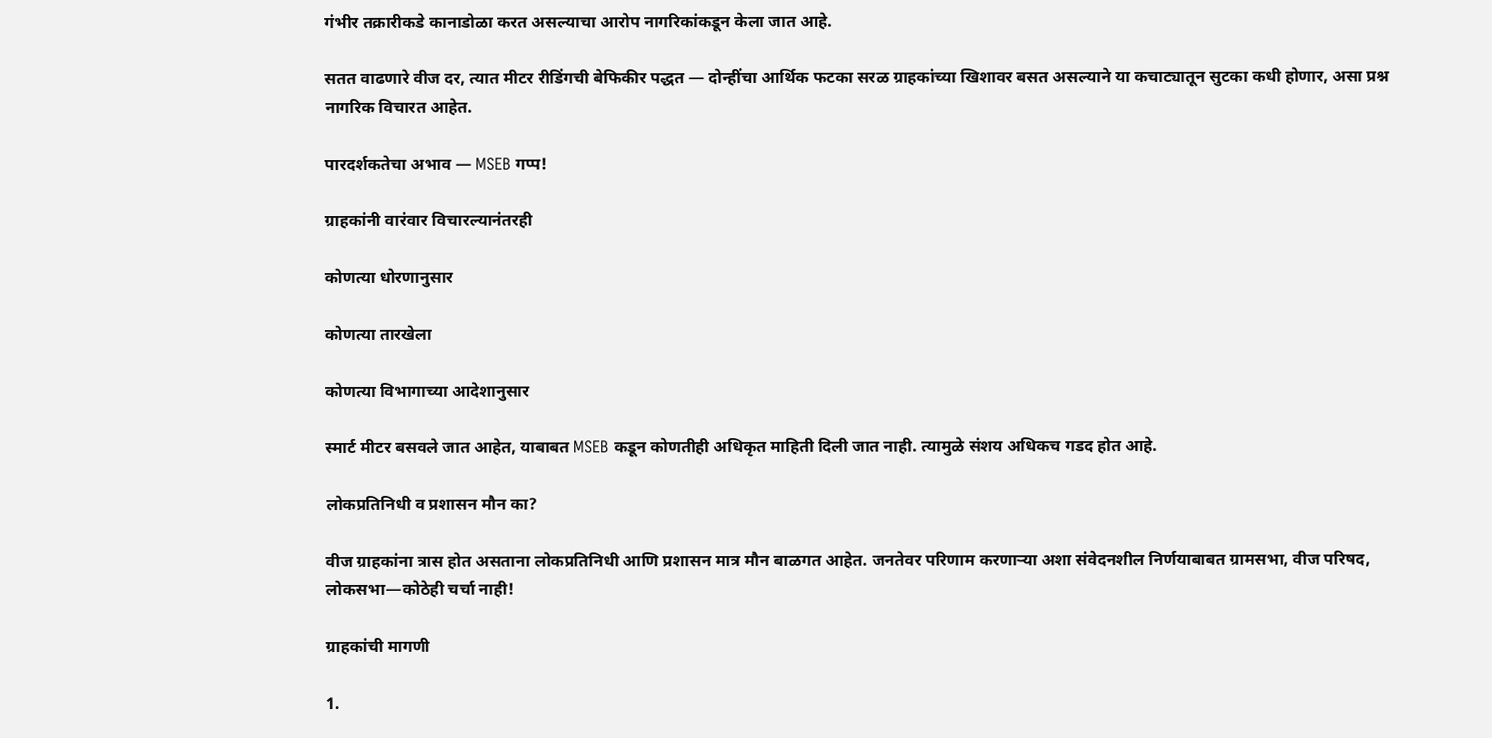गंभीर तक्रारीकडे कानाडोळा करत असल्याचा आरोप नागरिकांकडून केला जात आहे.

सतत वाढणारे वीज दर, त्यात मीटर रीडिंगची बेफिकीर पद्धत — दोन्हींचा आर्थिक फटका सरळ ग्राहकांच्या खिशावर बसत असल्याने या कचाट्यातून सुटका कधी होणार, असा प्रश्न नागरिक विचारत आहेत.

पारदर्शकतेचा अभाव — MSEB गप्प!

ग्राहकांनी वारंवार विचारल्यानंतरही

कोणत्या धोरणानुसार

कोणत्या तारखेला

कोणत्या विभागाच्या आदेशानुसार

स्मार्ट मीटर बसवले जात आहेत, याबाबत MSEB कडून कोणतीही अधिकृत माहिती दिली जात नाही. त्यामुळे संशय अधिकच गडद होत आहे.

लोकप्रतिनिधी व प्रशासन मौन का?

वीज ग्राहकांना त्रास होत असताना लोकप्रतिनिधी आणि प्रशासन मात्र मौन बाळगत आहेत. जनतेवर परिणाम करणाऱ्या अशा संवेदनशील निर्णयाबाबत ग्रामसभा, वीज परिषद, लोकसभा—कोठेही चर्चा नाही!

ग्राहकांची मागणी

1.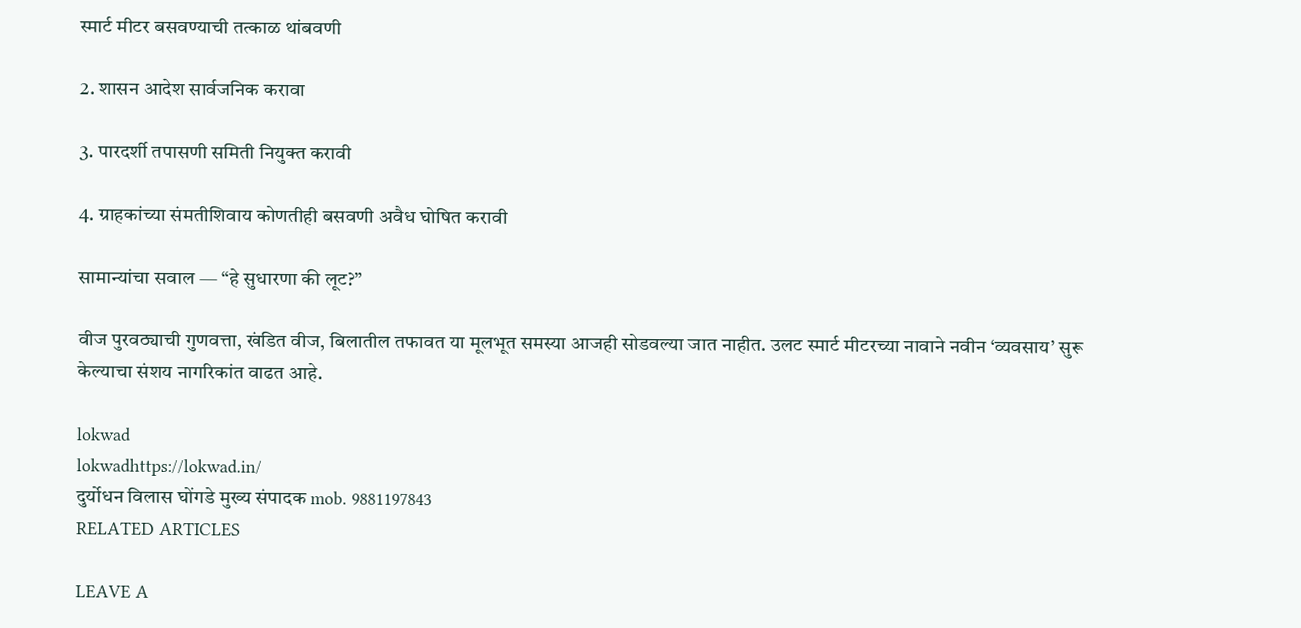स्मार्ट मीटर बसवण्याची तत्काळ थांबवणी

2. शासन आदेश सार्वजनिक करावा

3. पारदर्शी तपासणी समिती नियुक्त करावी

4. ग्राहकांच्या संमतीशिवाय कोणतीही बसवणी अवैध घोषित करावी

सामान्यांचा सवाल — “हे सुधारणा की लूट?”

वीज पुरवठ्याची गुणवत्ता, खंडित वीज, बिलातील तफावत या मूलभूत समस्या आजही सोडवल्या जात नाहीत. उलट स्मार्ट मीटरच्या नावाने नवीन ‘व्यवसाय’ सुरू केल्याचा संशय नागरिकांत वाढत आहे.

lokwad
lokwadhttps://lokwad.in/
दुर्योधन विलास घोंगडे मुख्य संपादक mob. 9881197843
RELATED ARTICLES

LEAVE A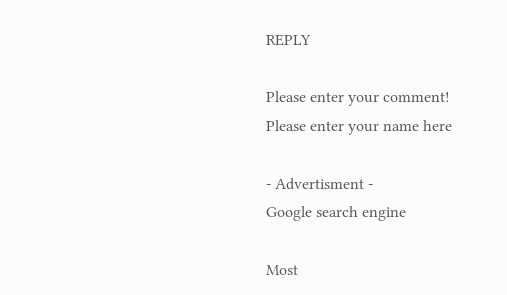REPLY

Please enter your comment!
Please enter your name here

- Advertisment -
Google search engine

Most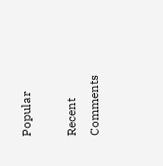Popular

Recent Comments